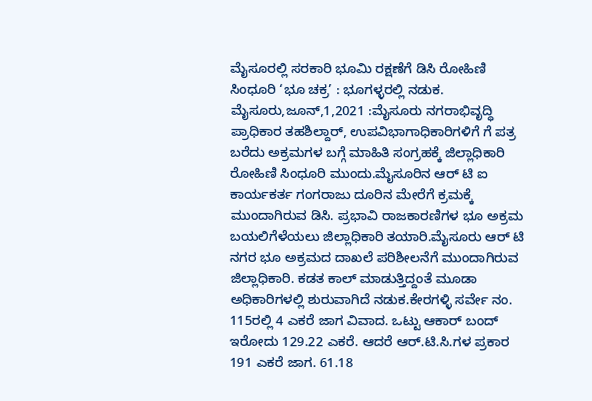ಮೈಸೂರಲ್ಲಿ ಸರಕಾರಿ ಭೂಮಿ ರಕ್ಷಣೆಗೆ ಡಿಸಿ ರೋಹಿಣಿ ಸಿಂಧೂರಿ ‘ಭೂ ಚಕ್ರ’ : ಭೂಗಳ್ಳರಲ್ಲಿ ನಡುಕ. ಮೈಸೂರು,ಜೂನ್,1,2021 :ಮೈಸೂರು ನಗರಾಭಿವೃದ್ಧಿ ಪ್ರಾಧಿಕಾರ ತಹಶಿಲ್ದಾರ್, ಉಪವಿಭಾಗಾಧಿಕಾರಿಗಳಿಗೆ ಗೆ ಪತ್ರ ಬರೆದು ಅಕ್ರಮಗಳ ಬಗ್ಗೆ ಮಾಹಿತಿ ಸಂಗ್ರಹಕ್ಕೆ ಜಿಲ್ಲಾಧಿಕಾರಿ ರೋಹಿಣಿ ಸಿಂಧೂರಿ ಮುಂದು.ಮೈಸೂರಿನ ಆರ್ ಟಿ ಐ ಕಾರ್ಯಕರ್ತ ಗಂಗರಾಜು ದೂರಿನ ಮೇರೆಗೆ ಕ್ರಮಕ್ಕೆ ಮುಂದಾಗಿರುವ ಡಿಸಿ. ಪ್ರಭಾವಿ ರಾಜಕಾರಣಿಗಳ ಭೂ ಅಕ್ರಮ ಬಯಲಿಗೆಳೆಯಲು ಜಿಲ್ಲಾಧಿಕಾರಿ ತಯಾರಿ.ಮೈಸೂರು ಆರ್ ಟಿ ನಗರ ಭೂ ಅಕ್ರಮದ ದಾಖಲೆ ಪರಿಶೀಲನೆಗೆ ಮುಂದಾಗಿರುವ ಜಿಲ್ಲಾಧಿಕಾರಿ. ಕಡತ ಕಾಲ್ ಮಾಡುತ್ತಿದ್ದಂತೆ ಮೂಡಾ ಅಧಿಕಾರಿಗಳಲ್ಲಿ ಶುರುವಾಗಿದೆ ನಡುಕ.ಕೇರಗಳ್ಳಿ ಸರ್ವೇ ನಂ. 115ರಲ್ಲಿ 4 ಎಕರೆ ಜಾಗ ವಿವಾದ. ಒಟ್ಟು ಆಕಾರ್ ಬಂದ್ ಇರೋದು 129.22 ಎಕರೆ. ಆದರೆ ಆರ್.ಟಿ.ಸಿ.ಗಳ ಪ್ರಕಾರ 191 ಎಕರೆ ಜಾಗ. 61.18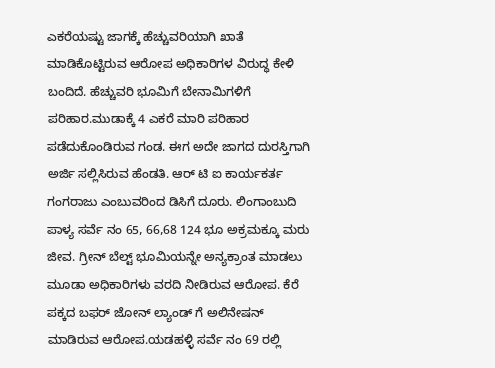ಎಕರೆಯಷ್ಟು ಜಾಗಕ್ಕೆ ಹೆಚ್ಚುವರಿಯಾಗಿ ಖಾತೆ ಮಾಡಿಕೊಟ್ಟಿರುವ ಆರೋಪ ಅಧಿಕಾರಿಗಳ ವಿರುದ್ಧ ಕೇಳಿ ಬಂದಿದೆ. ಹೆಚ್ಚುವರಿ ಭೂಮಿಗೆ ಬೇನಾಮಿಗಳಿಗೆ ಪರಿಹಾರ.ಮುಡಾಕ್ಕೆ 4 ಎಕರೆ ಮಾರಿ ಪರಿಹಾರ ಪಡೆದುಕೊಂಡಿರುವ ಗಂಡ. ಈಗ ಅದೇ ಜಾಗದ ದುರಸ್ತಿಗಾಗಿ ಅರ್ಜಿ ಸಲ್ಲಿಸಿರುವ ಹೆಂಡತಿ. ಆರ್ ಟಿ ಐ ಕಾರ್ಯಕರ್ತ ಗಂಗರಾಜು ಎಂಬುವರಿಂದ ಡಿಸಿಗೆ ದೂರು. ಲಿಂಗಾಂಬುದಿ ಪಾಳ್ಯ ಸರ್ವೆ ನಂ 65, 66,68 124 ಭೂ ಅಕ್ರಮಕ್ಕೂ ಮರು ಜೀವ. ಗ್ರೀನ್ ಬೆಲ್ಟ್ ಭೂಮಿಯನ್ನೇ ಅನ್ಯಕ್ರಾಂತ ಮಾಡಲು ಮೂಡಾ ಅಧಿಕಾರಿಗಳು ವರದಿ ನೀಡಿರುವ ಆರೋಪ. ಕೆರೆ ಪಕ್ಕದ ಬಫರ್ ಜೋನ್ ಲ್ಯಾಂಡ್ ಗೆ ಅಲಿನೇಷನ್ ಮಾಡಿರುವ ಆರೋಪ.ಯಡಹಳ್ಳಿ ಸರ್ವೆ ನಂ 69 ರಲ್ಲಿ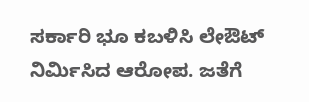ಸರ್ಕಾರಿ ಭೂ ಕಬಳಿಸಿ ಲೇಔಟ್ ನಿರ್ಮಿಸಿದ ಆರೋಪ. ಜತೆಗೆ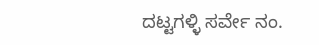ದಟ್ಟಗಳ್ಳಿ ಸರ್ವೇ ನಂ.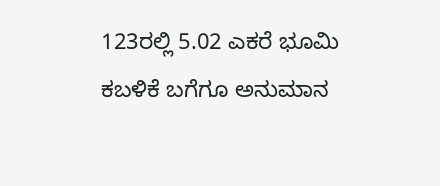123ರಲ್ಲಿ 5.02 ಎಕರೆ ಭೂಮಿ ಕಬಳಿಕೆ ಬಗೆಗೂ ಅನುಮಾನ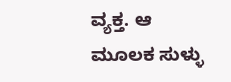ವ್ಯಕ್ತ. ಆ ಮೂಲಕ ಸುಳ್ಳು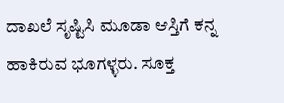ದಾಖಲೆ ಸೃಷ್ಟಿಸಿ ಮೂಡಾ ಆಸ್ತಿಗೆ ಕನ್ನ ಹಾಕಿರುವ ಭೂಗಳ್ಳರು. ಸೂಕ್ತ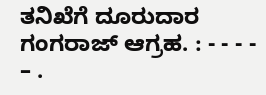ತನಿಖೆಗೆ ದೂರುದಾರ ಗಂಗರಾಜ್ ಆಗ್ರಹ. : - - - - – .